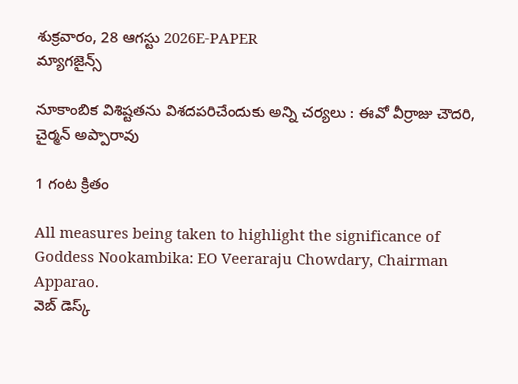శుక్రవారం, 28 ఆగస్టు 2026E-PAPER
మ్యాగజైన్స్

నూకాంబిక విశిష్టతను విశదపరిచేందుకు అన్ని చర్యలు : ఈవో వీర్రాజు చౌదరి, చైర్మన్ అప్పారావు

1 గంట క్రితం

All measures being taken to highlight the significance of Goddess Nookambika: EO Veeraraju Chowdary, Chairman Apparao.
వెబ్ డెస్క్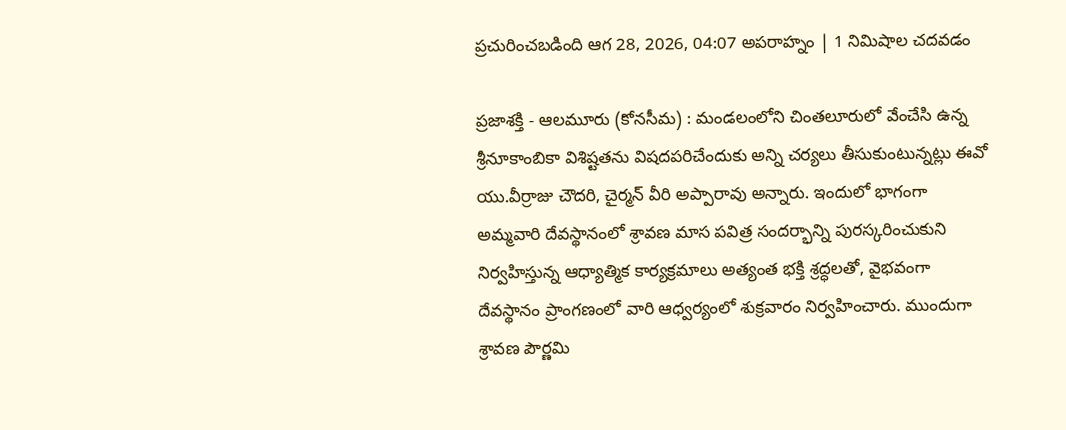ప్రచురించబడింది ఆగ 28, 2026, 04:07 అపరాహ్నం | 1 నిమిషాల చదవడం

ప్రజాశక్తి - ఆలమూరు (కోనసీమ) : మండలంలోని చింతలూరులో వేంచేసి ఉన్న శ్రీనూకాంబికా విశిష్టతను విషదపరిచేందుకు అన్ని చర్యలు తీసుకుంటున్నట్లు ఈవో యు.వీర్రాజు చౌదరి, చైర్మన్ వీరి అప్పారావు అన్నారు. ఇందులో భాగంగా అమ్మవారి దేవస్థానంలో శ్రావణ మాస పవిత్ర సందర్భాన్ని పురస్కరించుకుని నిర్వహిస్తున్న ఆధ్యాత్మిక కార్యక్రమాలు అత్యంత భక్తి శ్రద్ధలతో, వైభవంగా దేవస్థానం ప్రాంగణంలో వారి ఆధ్వర్యంలో శుక్రవారం నిర్వహించారు. ముందుగా శ్రావణ పౌర్ణమి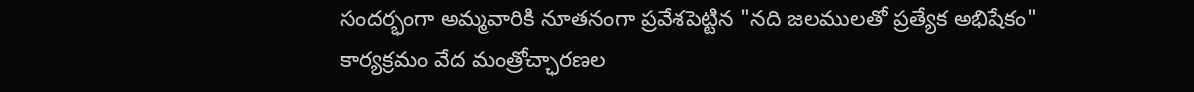సందర్భంగా అమ్మవారికి నూతనంగా ప్రవేశపెట్టిన "నది జలములతో ప్రత్యేక అభిషేకం" కార్యక్రమం వేద మంత్రోచ్ఛారణల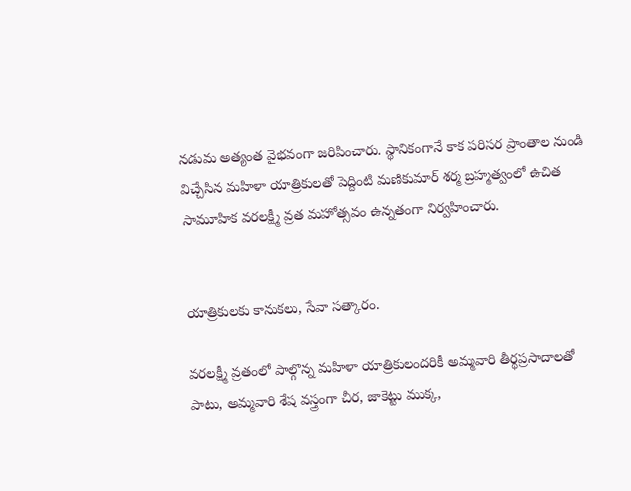నడుమ అత్యంత వైభవంగా జరిపించారు. స్థానికంగానే కాక పరిసర ప్రాంతాల నుండి విచ్చేసిన మహిళా యాత్రికులతో పెద్దింటి మణికుమార్ శర్మ బ్రహ్మత్వంలో ఉచిత సామూహిక వరలక్ష్మీ వ్రత మహోత్సవం ఉన్నతంగా నిర్వహించారు.


యాత్రికులకు కానుకలు, సేవా సత్కారం.

వరలక్ష్మీ వ్రతంలో పాల్గొన్న మహిళా యాత్రికులందరికీ అమ్మవారి తీర్థప్రసాదాలతో పాటు, అమ్మవారి శేష వస్త్రంగా చీర, జాకెట్టు ముక్క,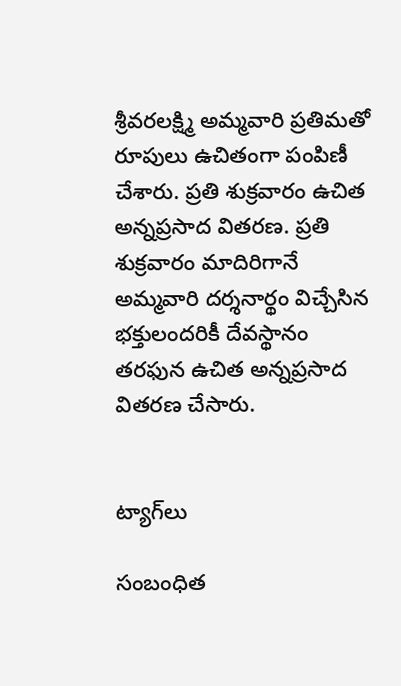శ్రీవరలక్ష్మి అమ్మవారి ప్రతిమతో రూపులు ఉచితంగా పంపిణీ చేశారు. ప్రతి శుక్రవారం ఉచిత అన్నప్రసాద వితరణ. ప్రతి శుక్రవారం మాదిరిగానే అమ్మవారి దర్శనార్థం విచ్చేసిన భక్తులందరికీ దేవస్థానం తరఫున ఉచిత అన్నప్రసాద వితరణ చేసారు.


ట్యాగ్‌లు

సంబంధిత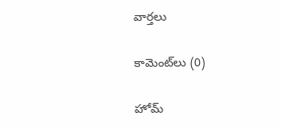వార్తలు

కామెంట్‌లు (0)

హోమ్